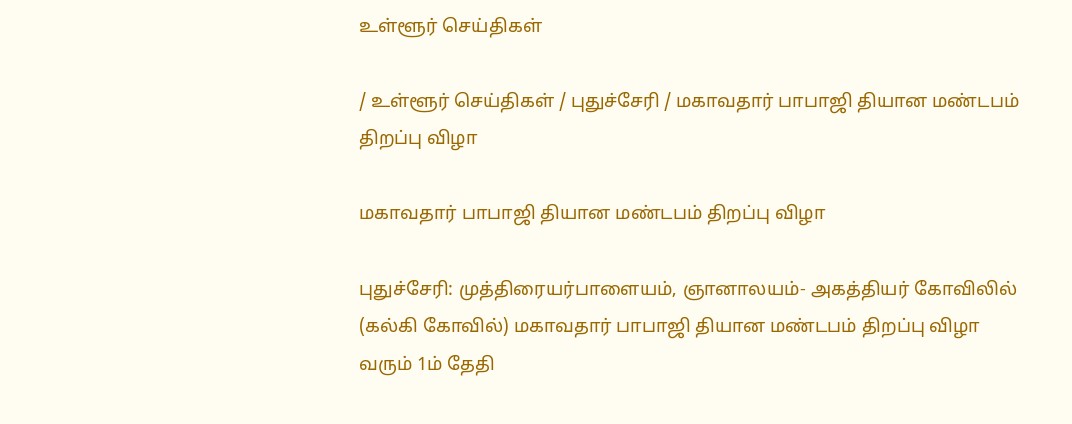உள்ளூர் செய்திகள்

/ உள்ளூர் செய்திகள் / புதுச்சேரி / மகாவதார் பாபாஜி தியான மண்டபம் திறப்பு விழா

மகாவதார் பாபாஜி தியான மண்டபம் திறப்பு விழா

புதுச்சேரி: முத்திரையர்பாளையம், ஞானாலயம்- அகத்தியர் கோவிலில் (கல்கி கோவில்) மகாவதார் பாபாஜி தியான மண்டபம் திறப்பு விழா வரும் 1ம் தேதி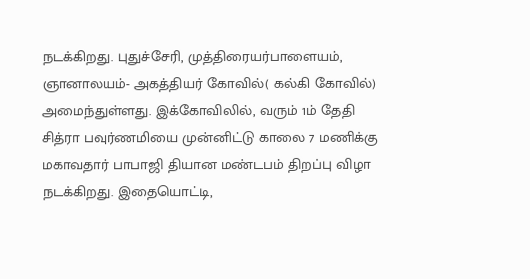நடக்கிறது. புதுச்சேரி, முத்திரையர்பாளையம், ஞானாலயம்- அகத்தியர் கோவில்( கல்கி கோவில்) அமைந்துள்ளது. இக்கோவிலில், வரும் 1ம் தேதி சித்ரா பவுர்ணமியை முன்னிட்டு காலை 7 மணிக்கு மகாவதார் பாபாஜி தியான மண்டபம் திறப்பு விழா நடக்கிறது. இதையொட்டி,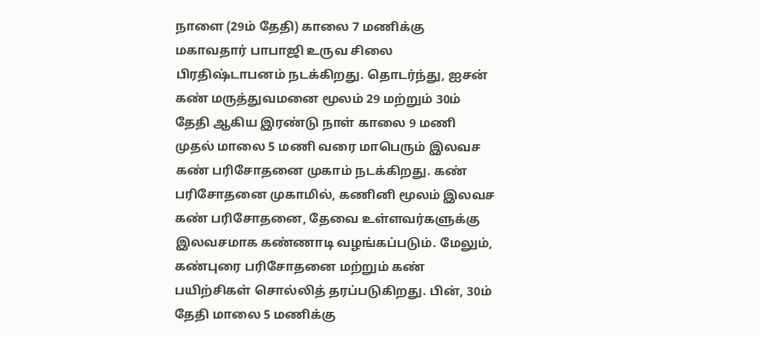நாளை (29ம் தேதி) காலை 7 மணிக்கு மகாவதார் பாபாஜி உருவ சிலை பிரதிஷ்டாபனம் நடக்கிறது. தொடர்ந்து, ஐசன் கண் மருத்துவமனை மூலம் 29 மற்றும் 30ம் தேதி ஆகிய இரண்டு நாள் காலை 9 மணி முதல் மாலை 5 மணி வரை மாபெரும் இலவச கண் பரிசோதனை முகாம் நடக்கிறது. கண் பரிசோதனை முகாமில், கணினி மூலம் இலவச கண் பரிசோதனை, தேவை உள்ளவர்களுக்கு இலவசமாக கண்ணாடி வழங்கப்படும். மேலும், கண்புரை பரிசோதனை மற்றும் கண் பயிற்சிகள் சொல்லித் தரப்படுகிறது. பின், 30ம் தேதி மாலை 5 மணிக்கு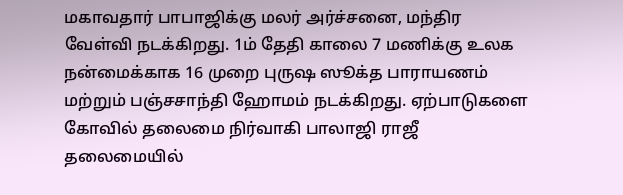மகாவதார் பாபாஜிக்கு மலர் அர்ச்சனை, மந்திர வேள்வி நடக்கிறது. 1ம் தேதி காலை 7 மணிக்கு உலக நன்மைக்காக 16 முறை புருஷ ஸூக்த பாராயணம் மற்றும் பஞ்சசாந்தி ஹோமம் நடக்கிறது. ஏற்பாடுகளை கோவில் தலைமை நிர்வாகி பாலாஜி ராஜீ தலைமையில்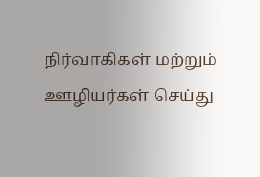நிர்வாகிகள் மற்றும் ஊழியர்கள் செய்து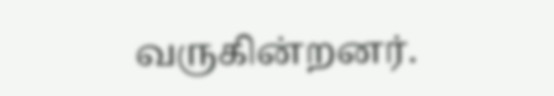வருகின்றனர்.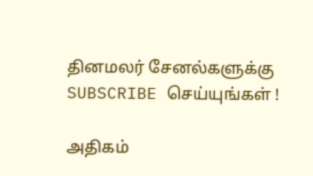தினமலர் சேனல்களுக்கு SUBSCRIBE செய்யுங்கள் !

அதிகம்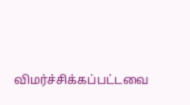விமர்ச்சிக்கப்பட்டவை